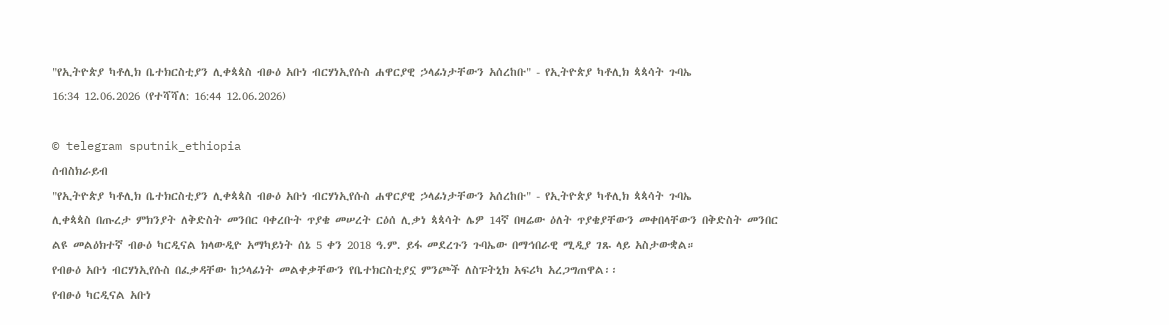"የኢትዮጵያ ካቶሊክ ቤተክርስቲያን ሊቀጳጳስ ብፁዕ አቡነ ብርሃነኢየሱስ ሐዋርያዊ ኃላፊነታቸውን አሰረከቡ" - የኢትዮጵያ ካቶሊክ ጳጳሳት ጉባኤ
16:34 12.06.2026 (የተሻሻለ: 16:44 12.06.2026)

© telegram sputnik_ethiopia
ሰብስክራይብ
"የኢትዮጵያ ካቶሊክ ቤተክርስቲያን ሊቀጳጳስ ብፁዕ አቡነ ብርሃነኢየሱስ ሐዋርያዊ ኃላፊነታቸውን አሰረከቡ" - የኢትዮጵያ ካቶሊክ ጳጳሳት ጉባኤ
ሊቀጳጳስ በጡረታ ምክንያት ለቅድስት መንበር ባቀረቡት ጥያቄ መሠረት ርዕሰ ሊቃነ ጳጳሳት ሌዎ 14ኛ በዛሬው ዕለት ጥያቄያቸውን መቀበላቸውን በቅድስት መንበር ልዩ መልዕክተኛ ብፁዕ ካርዲናል ክላውዲዮ አማካይነት ሰኔ 5 ቀን 2018 ዓ.ም. ይፋ መደረጉን ጉባኤው በማኅበራዊ ሚዲያ ገጹ ላይ አስታውቋል።
የብፁዕ አቡነ ብርሃነኢየሱስ በፈቃዳቸው ከኃላፊነት መልቀቃቸውን የቤተክርስቲያኗ ምንጮች ለስፑትኒክ አፍሪካ አረጋግጠዋል፡፡
የብፁዕ ካርዲናል አቡነ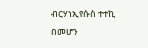ብርሃነኢየሱስ ተተኪ በመሆን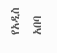የአዲስ አበባ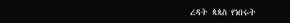ረዳት ጳጳስ የነበሩት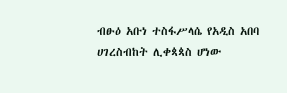ብፁዕ አቡነ ተስፋሥላሴ የአዲስ አበባ ሀገረስብከት ሊቀጳጳስ ሆነው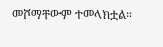መሾማቸውም ተመላክቷል።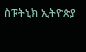ስፑትኒክ ኢትዮጵያ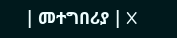| መተግበሪያ | X